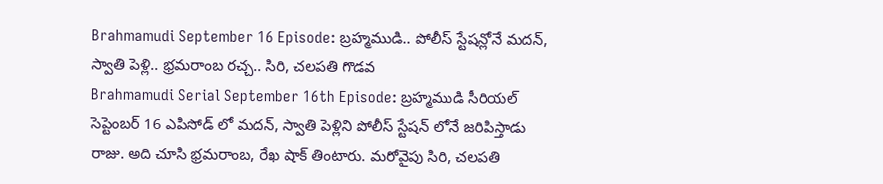Brahmamudi September 16 Episode: బ్రహ్మముడి.. పోలీస్ స్టేషన్లోనే మదన్, స్వాతి పెళ్లి.. భ్రమరాంబ రచ్చ.. సిరి, చలపతి గొడవ
Brahmamudi Serial September 16th Episode: బ్రహ్మముడి సీరియల్ సెప్టెంబర్ 16 ఎపిసోడ్ లో మదన్, స్వాతి పెళ్లిని పోలీస్ స్టేషన్ లోనే జరిపిస్తాడు రాజు. అది చూసి భ్రమరాంబ, రేఖ షాక్ తింటారు. మరోవైపు సిరి, చలపతి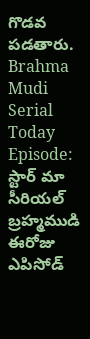గొడవ పడతారు.
Brahma Mudi Serial Today Episode: స్టార్ మా సీరియల్ బ్రహ్మముడి ఈరోజు ఎపిసోడ్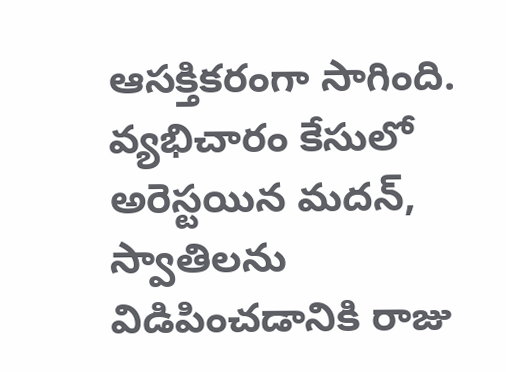ఆసక్తికరంగా సాగింది. వ్యభిచారం కేసులో అరెస్టయిన మదన్, స్వాతిలను విడిపించడానికి రాజు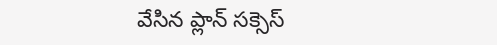వేసిన ప్లాన్ సక్సెస్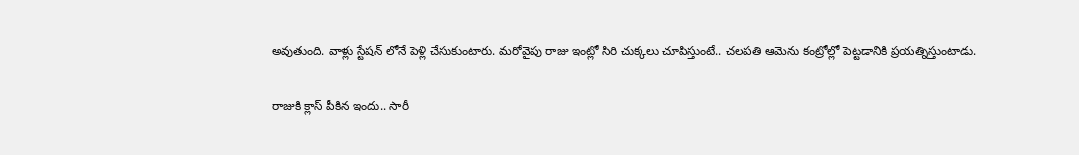అవుతుంది. వాళ్లు స్టేషన్ లోనే పెళ్లి చేసుకుంటారు. మరోవైపు రాజు ఇంట్లో సిరి చుక్కలు చూపిస్తుంటే.. చలపతి ఆమెను కంట్రోల్లో పెట్టడానికి ప్రయత్నిస్తుంటాడు.

రాజుకి క్లాస్ పీకిన ఇందు.. సారీ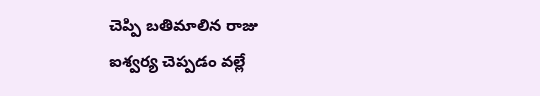చెప్పి బతిమాలిన రాజు
ఐశ్వర్య చెప్పడం వల్లే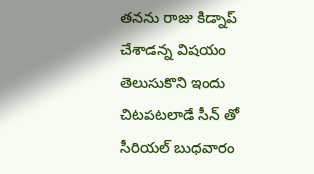తనను రాజు కిడ్నాప్ చేశాడన్న విషయం తెలుసుకొని ఇందు చిటపటలాడే సీన్ తో సీరియల్ బుధవారం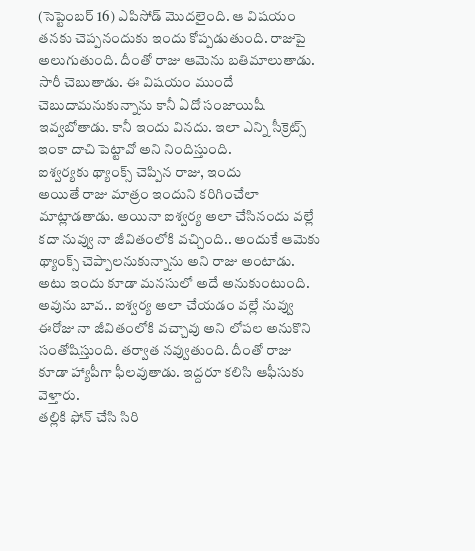(సెప్టెంబర్ 16) ఎపిసోడ్ మొదలైంది. ఆ విషయం తనకు చెప్పనందుకు ఇందు కోప్పడుతుంది. రాజుపై అలుగుతుంది. దీంతో రాజు ఆమెను బతిమాలుతాడు. సారీ చెబుతాడు. ఈ విషయం ముందే చెబుదామనుకున్నాను కానీ ఏదో సంజాయిషీ ఇవ్వబోతాడు. కానీ ఇందు వినదు. ఇలా ఎన్ని సీక్రెట్స్ ఇంకా దాచి పెట్టావో అని నిందిస్తుంది.
ఐశ్వర్యకు థ్యాంక్స్ చెప్పిన రాజు, ఇందు
అయితే రాజు మాత్రం ఇందుని కరిగించేలా మాట్లాడతాడు. అయినా ఐశ్వర్య అలా చేసినందు వల్లే కదా నువ్వు నా జీవితంలోకి వచ్చింది.. అందుకే ఆమెకు థ్యాంక్స్ చెప్పాలనుకున్నాను అని రాజు అంటాడు. అటు ఇందు కూడా మనసులో అదే అనుకుంటుంది. అవును బావ.. ఐశ్వర్య అలా చేయడం వల్లే నువ్వు ఈరోజు నా జీవితంలోకి వచ్చావు అని లోపల అనుకొని సంతోషిస్తుంది. తర్వాత నవ్వుతుంది. దీంతో రాజు కూడా హ్యాపీగా ఫీలవుతాడు. ఇద్దరూ కలిసి ఆఫీసుకు వెళ్తారు.
తల్లికి ఫోన్ చేసి సిరి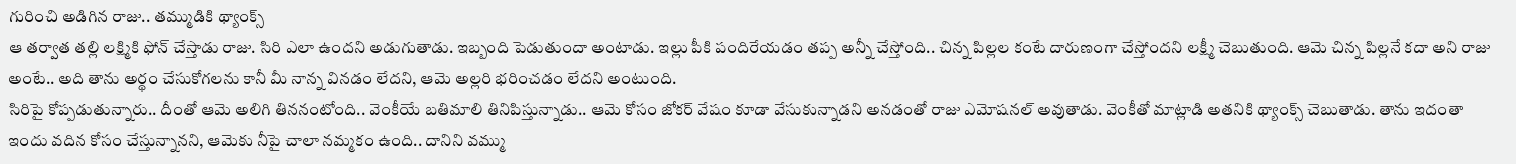గురించి అడిగిన రాజు.. తమ్ముడికి థ్యాంక్స్
ఆ తర్వాత తల్లి లక్ష్మికి ఫోన్ చేస్తాడు రాజు. సిరి ఎలా ఉందని అడుగుతాడు. ఇబ్బంది పెడుతుందా అంటాడు. ఇల్లు పీకి పందిరేయడం తప్ప అన్నీ చేస్తోంది.. చిన్న పిల్లల కంటే దారుణంగా చేస్తోందని లక్ష్మీ చెబుతుంది. ఆమె చిన్న పిల్లనే కదా అని రాజు అంటే.. అది తాను అర్థం చేసుకోగలను కానీ మీ నాన్న వినడం లేదని, ఆమె అల్లరి భరించడం లేదని అంటుంది.
సిరిపై కోప్పడుతున్నారు.. దీంతో ఆమె అలిగి తిననంటోంది.. వెంకీయే బతిమాలి తినిపిస్తున్నాడు.. ఆమె కోసం జోకర్ వేషం కూడా వేసుకున్నాడని అనడంతో రాజు ఎమోషనల్ అవుతాడు. వెంకీతో మాట్లాడి అతనికి థ్యాంక్స్ చెబుతాడు. తాను ఇదంతా ఇందు వదిన కోసం చేస్తున్నానని, ఆమెకు నీపై చాలా నమ్మకం ఉంది.. దానిని వమ్ము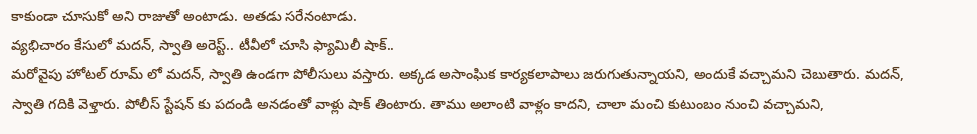కాకుండా చూసుకో అని రాజుతో అంటాడు. అతడు సరేనంటాడు.
వ్యభిచారం కేసులో మదన్, స్వాతి అరెస్ట్.. టీవీలో చూసి ఫ్యామిలీ షాక్..
మరోవైపు హోటల్ రూమ్ లో మదన్, స్వాతి ఉండగా పోలీసులు వస్తారు. అక్కడ అసాంఘిక కార్యకలాపాలు జరుగుతున్నాయని, అందుకే వచ్చామని చెబుతారు. మదన్, స్వాతి గదికి వెళ్తారు. పోలీస్ స్టేషన్ కు పదండి అనడంతో వాళ్లు షాక్ తింటారు. తాము అలాంటి వాళ్లం కాదని, చాలా మంచి కుటుంబం నుంచి వచ్చామని,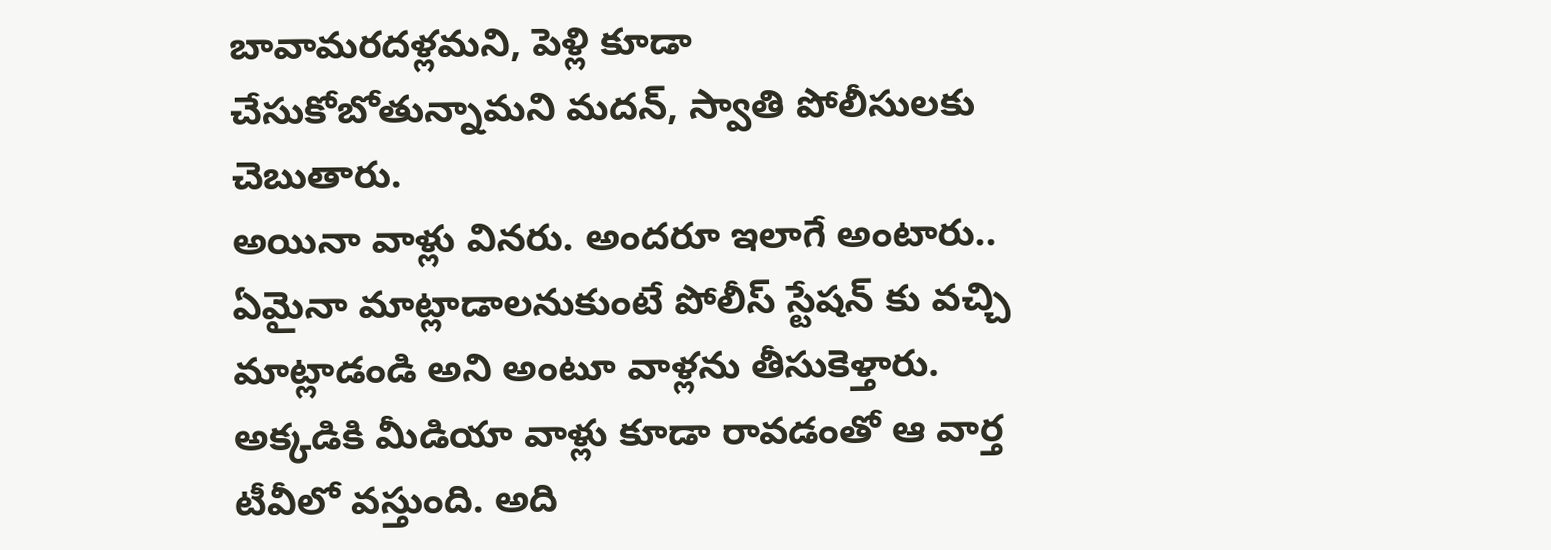బావామరదళ్లమని, పెళ్లి కూడా చేసుకోబోతున్నామని మదన్, స్వాతి పోలీసులకు చెబుతారు.
అయినా వాళ్లు వినరు. అందరూ ఇలాగే అంటారు.. ఏమైనా మాట్లాడాలనుకుంటే పోలీస్ స్టేషన్ కు వచ్చి మాట్లాడండి అని అంటూ వాళ్లను తీసుకెళ్తారు. అక్కడికి మీడియా వాళ్లు కూడా రావడంతో ఆ వార్త టీవీలో వస్తుంది. అది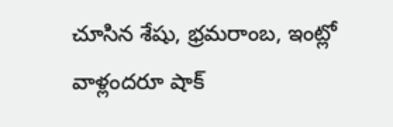చూసిన శేషు, భ్రమరాంబ, ఇంట్లో వాళ్లందరూ షాక్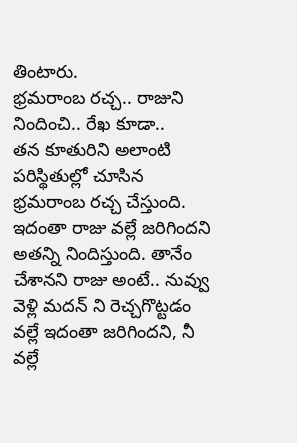తింటారు.
భ్రమరాంబ రచ్చ.. రాజుని నిందించి.. రేఖ కూడా..
తన కూతురిని అలాంటి పరిస్థితుల్లో చూసిన భ్రమరాంబ రచ్చ చేస్తుంది. ఇదంతా రాజు వల్లే జరిగిందని అతన్ని నిందిస్తుంది. తానేం చేశానని రాజు అంటే.. నువ్వు వెళ్లి మదన్ ని రెచ్చగొట్టడం వల్లే ఇదంతా జరిగిందని, నీ వల్లే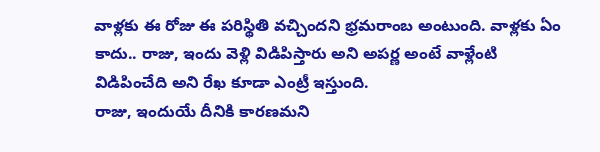వాళ్లకు ఈ రోజు ఈ పరిస్థితి వచ్చిందని భ్రమరాంబ అంటుంది. వాళ్లకు ఏం కాదు.. రాజు, ఇందు వెళ్లి విడిపిస్తారు అని అపర్ణ అంటే వాళ్లేంటి విడిపించేది అని రేఖ కూడా ఎంట్రీ ఇస్తుంది.
రాజు, ఇందుయే దీనికి కారణమని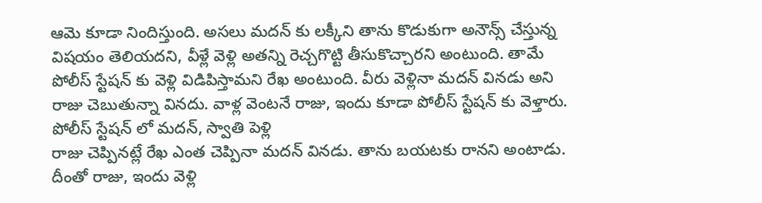ఆమె కూడా నిందిస్తుంది. అసలు మదన్ కు లక్కీని తాను కొడుకుగా అనౌన్స్ చేస్తున్న విషయం తెలియదని, వీళ్లే వెళ్లి అతన్ని రెచ్చగొట్టి తీసుకొచ్చారని అంటుంది. తామే పోలీస్ స్టేషన్ కు వెళ్లి విడిపిస్తామని రేఖ అంటుంది. వీరు వెళ్లినా మదన్ వినడు అని రాజు చెబుతున్నా వినదు. వాళ్ల వెంటనే రాజు, ఇందు కూడా పోలీస్ స్టేషన్ కు వెళ్తారు.
పోలీస్ స్టేషన్ లో మదన్, స్వాతి పెళ్లి
రాజు చెప్పినట్లే రేఖ ఎంత చెప్పినా మదన్ వినడు. తాను బయటకు రానని అంటాడు. దీంతో రాజు, ఇందు వెళ్లి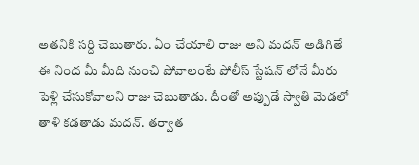అతనికి సర్ది చెబుతారు. ఏం చేయాలి రాజు అని మదన్ అడిగితే ఈ నింద మీ మీది నుంచి పోవాలంటే పోలీస్ స్టేషన్ లోనే మీరు పెళ్లి చేసుకోవాలని రాజు చెబుతాడు. దీంతో అప్పుడే స్వాతి మెడలో తాళి కడతాడు మదన్. తర్వాత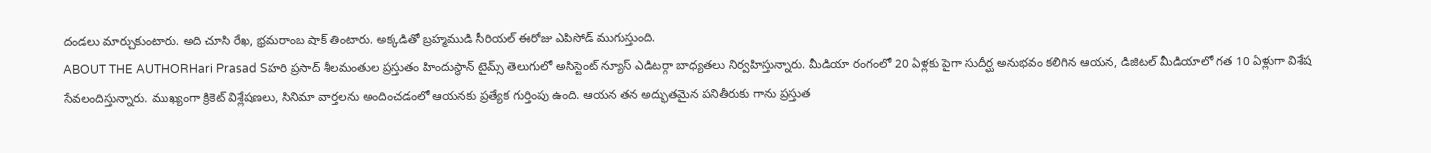దండలు మార్చుకుంటారు. అది చూసి రేఖ, భ్రమరాంబ షాక్ తింటారు. అక్కడితో బ్రహ్మముడి సీరియల్ ఈరోజు ఎపిసోడ్ ముగుస్తుంది.
ABOUT THE AUTHORHari Prasad Sహరి ప్రసాద్ శీలమంతుల ప్రస్తుతం హిందుస్థాన్ టైమ్స్ తెలుగులో అసిస్టెంట్ న్యూస్ ఎడిటర్గా బాధ్యతలు నిర్వహిస్తున్నారు. మీడియా రంగంలో 20 ఏళ్లకు పైగా సుదీర్ఘ అనుభవం కలిగిన ఆయన, డిజిటల్ మీడియాలో గత 10 ఏళ్లుగా విశేష సేవలందిస్తున్నారు. ముఖ్యంగా క్రికెట్ విశ్లేషణలు, సినిమా వార్తలను అందించడంలో ఆయనకు ప్రత్యేక గుర్తింపు ఉంది. ఆయన తన అద్భుతమైన పనితీరుకు గాను ప్రస్తుత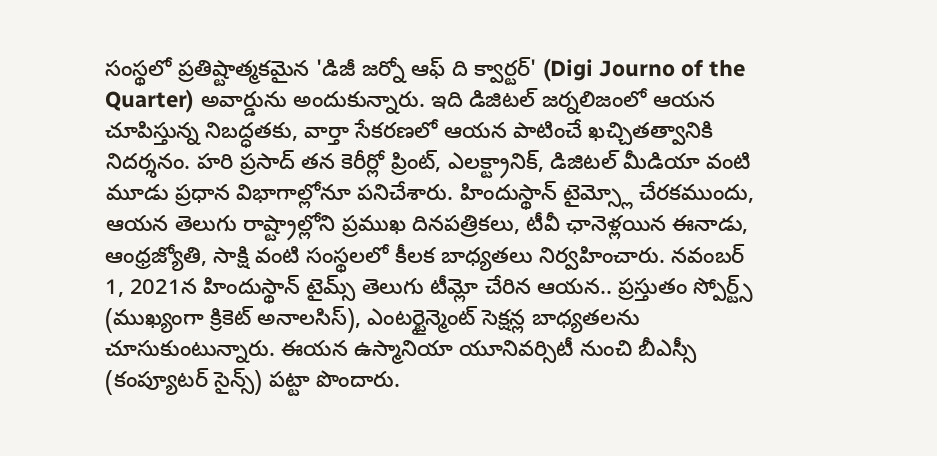సంస్థలో ప్రతిష్టాత్మకమైన 'డిజీ జర్నో ఆఫ్ ది క్వార్టర్' (Digi Journo of the Quarter) అవార్డును అందుకున్నారు. ఇది డిజిటల్ జర్నలిజంలో ఆయన చూపిస్తున్న నిబద్ధతకు, వార్తా సేకరణలో ఆయన పాటించే ఖచ్చితత్వానికి నిదర్శనం. హరి ప్రసాద్ తన కెరీర్లో ప్రింట్, ఎలక్ట్రానిక్, డిజిటల్ మీడియా వంటి మూడు ప్రధాన విభాగాల్లోనూ పనిచేశారు. హిందుస్థాన్ టైమ్స్లో చేరకముందు, ఆయన తెలుగు రాష్ట్రాల్లోని ప్రముఖ దినపత్రికలు, టీవీ ఛానెళ్లయిన ఈనాడు, ఆంధ్రజ్యోతి, సాక్షి వంటి సంస్థలలో కీలక బాధ్యతలు నిర్వహించారు. నవంబర్ 1, 2021న హిందుస్థాన్ టైమ్స్ తెలుగు టీమ్లో చేరిన ఆయన.. ప్రస్తుతం స్పోర్ట్స్ (ముఖ్యంగా క్రికెట్ అనాలసిస్), ఎంటర్టైన్మెంట్ సెక్షన్ల బాధ్యతలను చూసుకుంటున్నారు. ఈయన ఉస్మానియా యూనివర్సిటీ నుంచి బీఎస్సీ (కంప్యూటర్ సైన్స్) పట్టా పొందారు.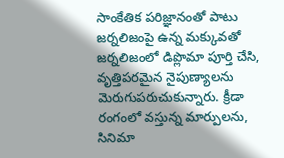సాంకేతిక పరిజ్ఞానంతో పాటు జర్నలిజంపై ఉన్న మక్కువతో జర్నలిజంలో డిప్లొమా పూర్తి చేసి, వృత్తిపరమైన నైపుణ్యాలను మెరుగుపరుచుకున్నారు. క్రీడా రంగంలో వస్తున్న మార్పులను, సినిమా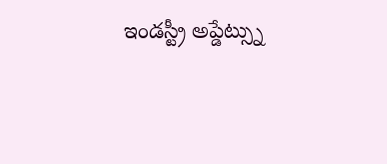ఇండస్ట్రీ అప్డేట్స్ను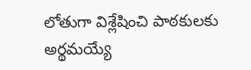లోతుగా విశ్లేషించి పాఠకులకు అర్థమయ్యే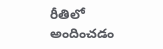రీతిలో అందించడం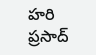హరి ప్రసాద్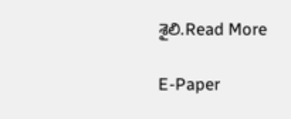శైలి.Read More

E-Paper